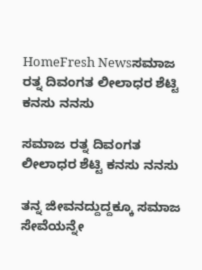HomeFresh Newsಸಮಾಜ ರತ್ನ ದಿವಂಗತ ಲೀಲಾಧರ ಶೆಟ್ಟಿ ಕನಸು ನನಸು

ಸಮಾಜ ರತ್ನ ದಿವಂಗತ ಲೀಲಾಧರ ಶೆಟ್ಟಿ ಕನಸು ನನಸು

ತನ್ನ ಜೀವನದ್ದುದ್ದಕ್ಕೂ ಸಮಾಜ ಸೇವೆಯನ್ನೇ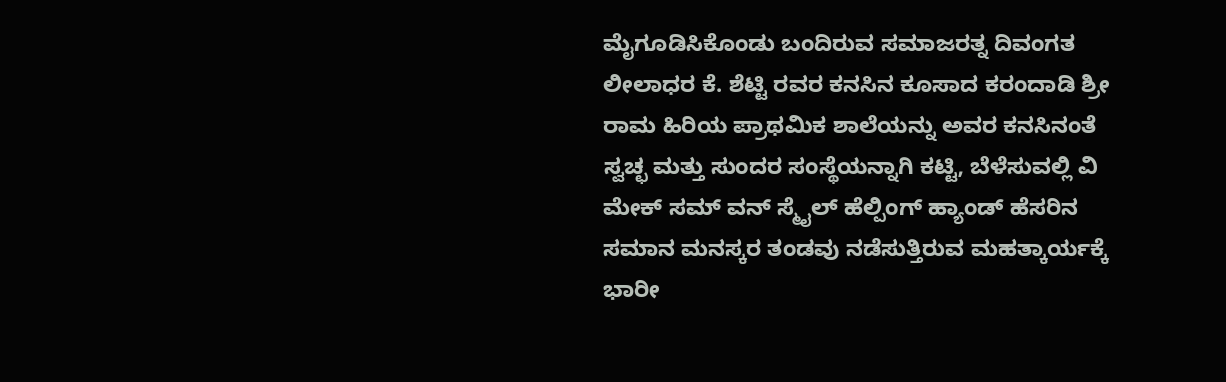ಮೈಗೂಡಿಸಿಕೊಂಡು ಬಂದಿರುವ ಸಮಾಜರತ್ನ ದಿವಂಗತ ಲೀಲಾಧರ ಕೆ. ಶೆಟ್ಟಿ ರವರ ಕನಸಿನ ಕೂಸಾದ ಕರಂದಾಡಿ ಶ್ರೀ ರಾಮ ಹಿರಿಯ ಪ್ರಾಥಮಿಕ ಶಾಲೆಯನ್ನು ಅವರ ಕನಸಿನಂತೆ ಸ್ವಚ್ಛ ಮತ್ತು ಸುಂದರ ಸಂಸ್ಥೆಯನ್ನಾಗಿ ಕಟ್ಟಿ, ಬೆಳೆಸುವಲ್ಲಿ ವಿ ಮೇಕ್ ಸಮ್ ವನ್ ಸ್ಮೈಲ್ ಹೆಲ್ಪಿಂಗ್ ಹ್ಯಾಂಡ್ ಹೆಸರಿನ ಸಮಾನ ಮನಸ್ಕರ ತಂಡವು ನಡೆಸುತ್ತಿರುವ ಮಹತ್ಕಾರ್ಯಕ್ಕೆ ಭಾರೀ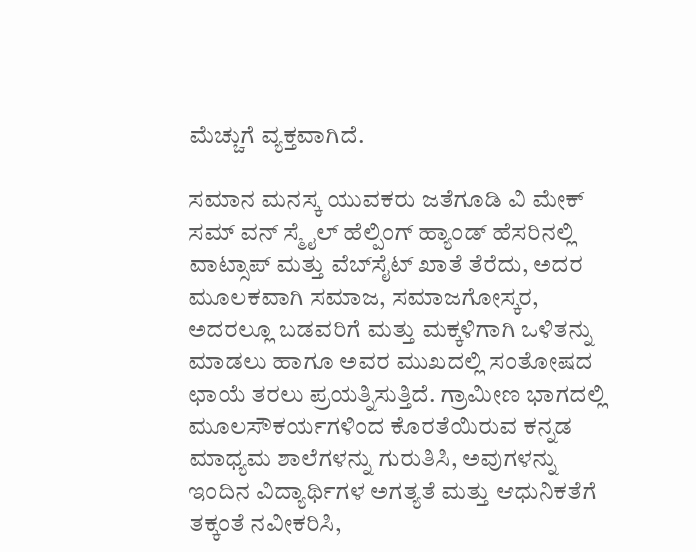ಮೆಚ್ಚುಗೆ ವ್ಯಕ್ತವಾಗಿದೆ.

ಸಮಾನ ಮನಸ್ಕ ಯುವಕರು ಜತೆಗೂಡಿ ವಿ ಮೇಕ್ ಸಮ್ ವನ್ ಸ್ಮೈಲ್ ಹೆಲ್ಪಿಂಗ್ ಹ್ಯಾಂಡ್ ಹೆಸರಿನಲ್ಲಿ ವಾಟ್ಸಾಪ್ ಮತ್ತು ವೆಬ್‌ಸೈಟ್ ಖಾತೆ ತೆರೆದು, ಅದರ ಮೂಲಕವಾಗಿ ಸಮಾಜ, ಸಮಾಜಗೋಸ್ಕರ, ಅದರಲ್ಲೂ ಬಡವರಿಗೆ ಮತ್ತು ಮಕ್ಕಳಿಗಾಗಿ ಒಳಿತನ್ನು ಮಾಡಲು ಹಾಗೂ ಅವರ ಮುಖದಲ್ಲಿ ಸಂತೋಷದ ಛಾಯೆ ತರಲು ಪ್ರಯತ್ನಿಸುತ್ತಿದೆ. ಗ್ರಾಮೀಣ ಭಾಗದಲ್ಲಿ ಮೂಲಸೌಕರ್ಯಗಳಿಂದ ಕೊರತೆಯಿರುವ ಕನ್ನಡ ಮಾಧ್ಯಮ ಶಾಲೆಗಳನ್ನು ಗುರುತಿಸಿ, ಅವುಗಳನ್ನು ಇಂದಿನ ವಿದ್ಯಾರ್ಥಿಗಳ ಅಗತ್ಯತೆ ಮತ್ತು ಆಧುನಿಕತೆಗೆ ತಕ್ಕಂತೆ ನವೀಕರಿಸಿ,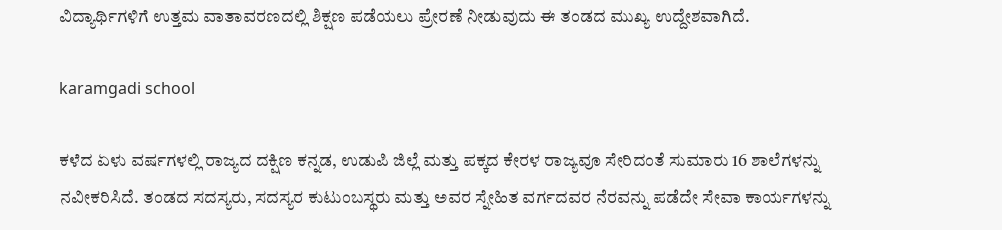ವಿದ್ಯಾರ್ಥಿಗಳಿಗೆ ಉತ್ತಮ ವಾತಾವರಣದಲ್ಲಿ ಶಿಕ್ಷಣ ಪಡೆಯಲು ಪ್ರೇರಣೆ ನೀಡುವುದು ಈ ತಂಡದ ಮುಖ್ಯ ಉದ್ದೇಶವಾಗಿದೆ.

karamgadi school

ಕಳೆದ ಏಳು ವರ್ಷಗಳಲ್ಲಿ ರಾಜ್ಯದ ದಕ್ಷಿಣ ಕನ್ನಡ, ಉಡುಪಿ ಜಿಲ್ಲೆ ಮತ್ತು ಪಕ್ಕದ ಕೇರಳ ರಾಜ್ಯವೂ ಸೇರಿದಂತೆ ಸುಮಾರು 16 ಶಾಲೆಗಳನ್ನು ನವೀಕರಿಸಿದೆ. ತಂಡದ ಸದಸ್ಯರು, ಸದಸ್ಯರ ಕುಟುಂಬಸ್ಥರು ಮತ್ತು ಅವರ ಸ್ನೇಹಿತ ವರ್ಗದವರ ನೆರವನ್ನು ಪಡೆದೇ ಸೇವಾ ಕಾರ್ಯಗಳನ್ನು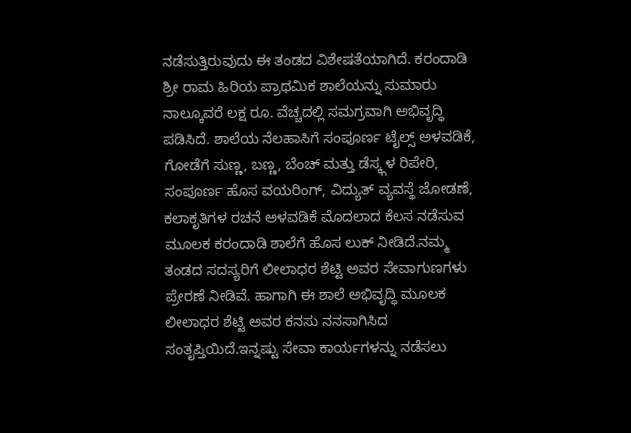ನಡೆಸುತ್ತಿರುವುದು ಈ ತಂಡದ ವಿಶೇಷತೆಯಾಗಿದೆ. ಕರಂದಾಡಿ ಶ್ರೀ ರಾಮ ಹಿರಿಯ ಪ್ರಾಥಮಿಕ ಶಾಲೆಯನ್ನು ಸುಮಾರು ನಾಲ್ಕೂವರೆ ಲಕ್ಷ ರೂ. ವೆಚ್ಚದಲ್ಲಿ ಸಮಗ್ರವಾಗಿ ಅಭಿವೃದ್ಧಿ ಪಡಿಸಿದೆ. ಶಾಲೆಯ ನೆಲಹಾಸಿಗೆ ಸಂಪೂರ್ಣ ಟೈಲ್ಸ್ ಅಳವಡಿಕೆ, ಗೋಡೆಗೆ ಸುಣ್ಣ, ಬಣ್ಣ, ಬೆಂಚ್ ಮತ್ತು ಡೆಸ್ಕ್ಗಳ ರಿಪೇರಿ, ಸಂಪೂರ್ಣ ಹೊಸ ವಯರಿಂಗ್, ವಿದ್ಯುತ್ ವ್ಯವಸ್ಥೆ ಜೋಡಣೆ, ಕಲಾಕೃತಿಗಳ ರಚನೆ ಅಳವಡಿಕೆ ಮೊದಲಾದ ಕೆಲಸ ನಡೆಸುವ ಮೂಲಕ ಕರಂದಾಡಿ ಶಾಲೆಗೆ ಹೊಸ ಲುಕ್ ನೀಡಿದೆ.ನಮ್ಮ ತಂಡದ ಸದಸ್ಯರಿಗೆ ಲೀಲಾಧರ ಶೆಟ್ಟಿ ಅವರ ಸೇವಾಗುಣಗಳು ಪ್ರೇರಣೆ ನೀಡಿವೆ. ಹಾಗಾಗಿ ಈ ಶಾಲೆ ಅಭಿವೃದ್ಧಿ ಮೂಲಕ ಲೀಲಾಧರ ಶೆಟ್ಟಿ ಅವರ ಕನಸು ನನಸಾಗಿಸಿದ ಸಂತೃಪ್ತಿಯಿದೆ.ಇನ್ನಷ್ಟು ಸೇವಾ ಕಾರ್ಯಗಳನ್ನು ನಡೆಸಲು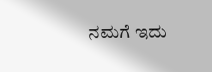ನಮಗೆ ಇದು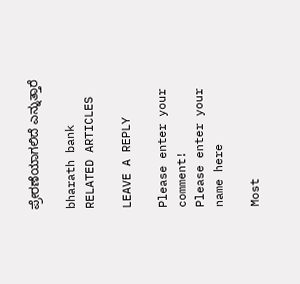ಪ್ರೇರಣೆಯಾಗಲಿದೆ ಎನ್ನುತ್ತಾರೆ

bharath bank
RELATED ARTICLES

LEAVE A REPLY

Please enter your comment!
Please enter your name here

Most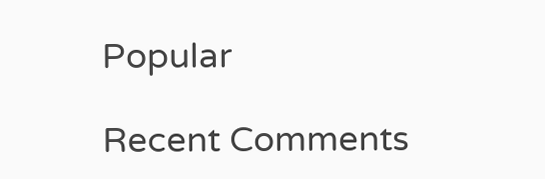Popular

Recent Comments